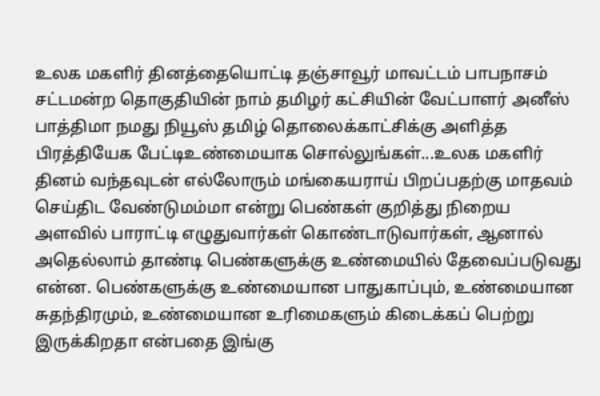உலக மகளிர் தினத்தையொட்டி தஞ்சாவூர் மாவட்டம் பாபநாசம் சட்டமன்ற தொகுதியின் நாம் தமிழர் கட்சியின் வேட்பாளர் அனீஸ் பாத்திமா நமது நியூஸ் தமிழ் தொலைக்காட்சிக்கு அளித்த பிரத்தியேக பேட்டிஉண்மையாக சொல்லுங்கள்...உலக மகளிர் தினம் வந்தவுடன் எல்லோரும் மங்கையராய் பிறப்பதற்கு மாதவம் செய்திட வேண்டுமம்மா என்று பெண்கள் குறித்து நிறைய அளவில் பாராட்டி எழுதுவார்கள் கொண்டாடுவார்கள், ஆனால் அதெல்லாம் தாண்டி பெண்களுக்கு உண்மையில் தேவைப்படுவது என்ன. பெண்களுக்கு உண்மையான பாதுகாப்பும், உண்மையான சுதந்திரமும், உண்மையான உரிமைகளும் கிடைக்கப் பெற்று இருக்கிறதா என்பதை இங்கு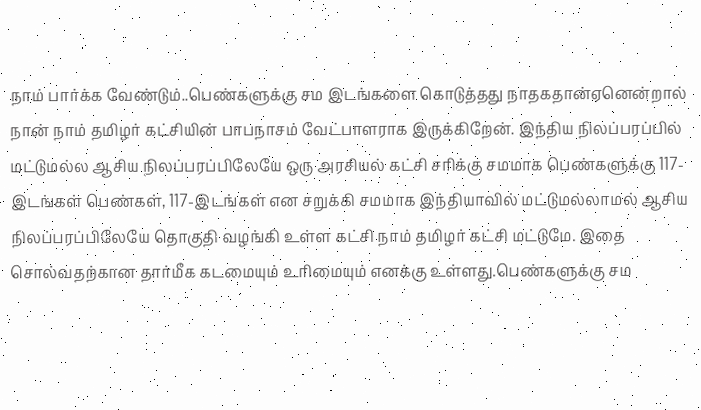நாம் பார்க்க வேண்டும்..பெண்களுக்கு சம இடங்களை கொடுத்தது நாதகதான்ஏனென்றால் நான் நாம் தமிழர் கட்சியின் பாபநாசம் வேட்பாளராக இருக்கிறேன். இந்திய நிலப்பரப்பில் மட்டுமல்ல ஆசிய நிலப்பரப்பிலேயே ஒரு அரசியல் கட்சி சரிக்கு சமமாக பெண்களுக்கு 117-இடங்கள் பெண்கள், 117-இடங்கள் என சறுக்கி சமமாக இந்தியாவில் மட்டுமல்லாமல் ஆசிய நிலப்பரப்பிலேயே தொகுதி வழங்கி உள்ள கட்சி நாம் தமிழர் கட்சி மட்டுமே. இதை சொல்வதற்கான தார்மீக கடமையும் உரிமையும் எனக்கு உள்ளது.பெண்களுக்கு சம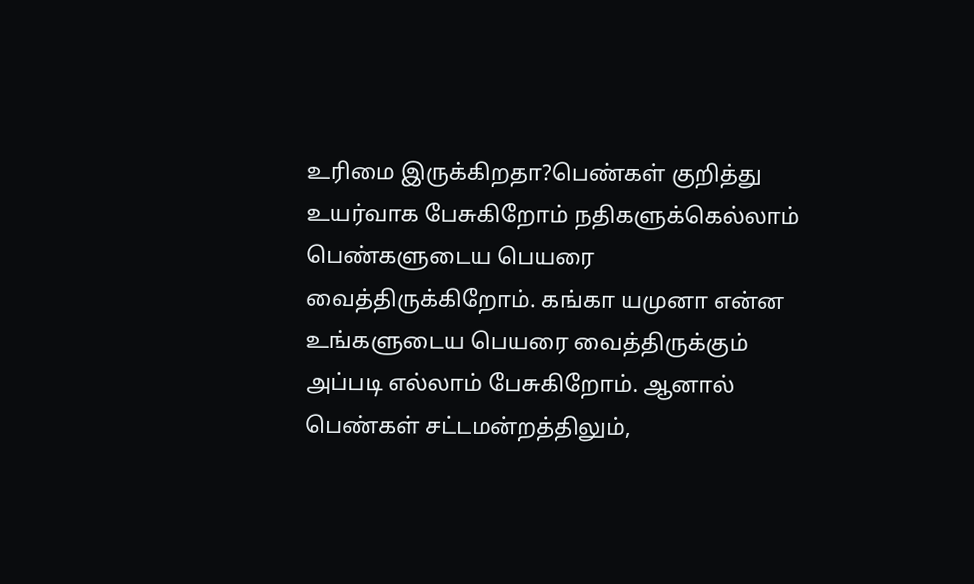உரிமை இருக்கிறதா?பெண்கள் குறித்து உயர்வாக பேசுகிறோம் நதிகளுக்கெல்லாம் பெண்களுடைய பெயரை வைத்திருக்கிறோம். கங்கா யமுனா என்ன உங்களுடைய பெயரை வைத்திருக்கும் அப்படி எல்லாம் பேசுகிறோம். ஆனால் பெண்கள் சட்டமன்றத்திலும்,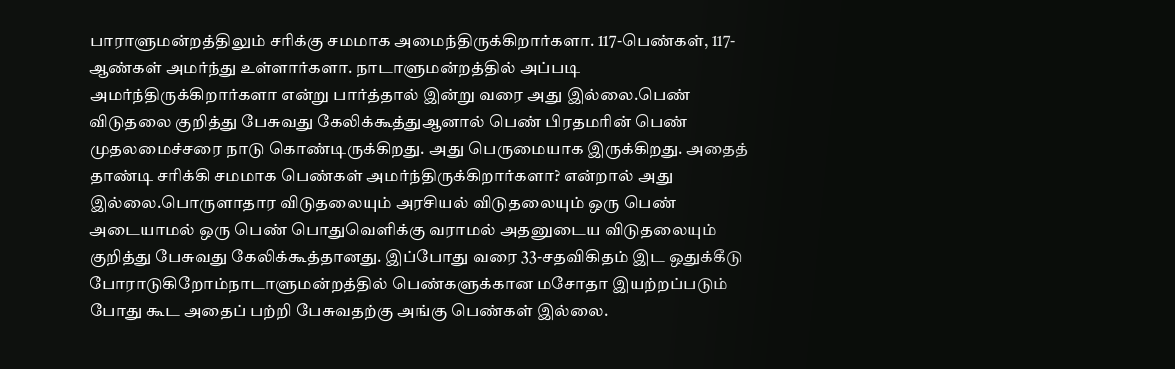பாராளுமன்றத்திலும் சரிக்கு சமமாக அமைந்திருக்கிறார்களா. 117-பெண்கள், 117-ஆண்கள் அமர்ந்து உள்ளார்களா. நாடாளுமன்றத்தில் அப்படி அமர்ந்திருக்கிறார்களா என்று பார்த்தால் இன்று வரை அது இல்லை.பெண் விடுதலை குறித்து பேசுவது கேலிக்கூத்துஆனால் பெண் பிரதமரின் பெண் முதலமைச்சரை நாடு கொண்டிருக்கிறது. அது பெருமையாக இருக்கிறது. அதைத் தாண்டி சரிக்கி சமமாக பெண்கள் அமர்ந்திருக்கிறார்களா? என்றால் அது இல்லை.பொருளாதார விடுதலையும் அரசியல் விடுதலையும் ஒரு பெண் அடையாமல் ஒரு பெண் பொதுவெளிக்கு வராமல் அதனுடைய விடுதலையும் குறித்து பேசுவது கேலிக்கூத்தானது. இப்போது வரை 33-சதவிகிதம் இட ஒதுக்கீடு போராடுகிறோம்நாடாளுமன்றத்தில் பெண்களுக்கான மசோதா இயற்றப்படும் போது கூட அதைப் பற்றி பேசுவதற்கு அங்கு பெண்கள் இல்லை.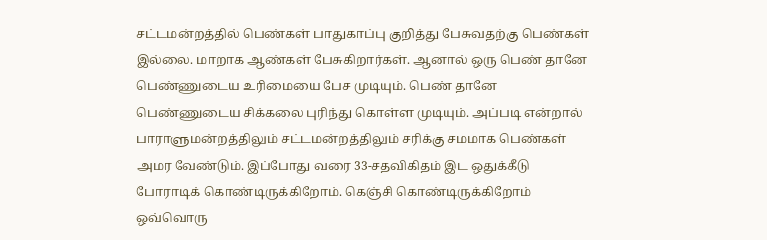சட்டமன்றத்தில் பெண்கள் பாதுகாப்பு குறித்து பேசுவதற்கு பெண்கள் இல்லை. மாறாக ஆண்கள் பேசுகிறார்கள். ஆனால் ஒரு பெண் தானே பெண்ணுடைய உரிமையை பேச முடியும். பெண் தானே பெண்ணுடைய சிக்கலை புரிந்து கொள்ள முடியும். அப்படி என்றால் பாராளுமன்றத்திலும் சட்டமன்றத்திலும் சரிக்கு சமமாக பெண்கள் அமர வேண்டும். இப்போது வரை 33-சதவிகிதம் இட ஒதுக்கீடு போராடிக் கொண்டிருக்கிறோம். கெஞ்சி கொண்டிருக்கிறோம் ஒவ்வொரு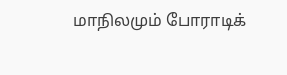மாநிலமும் போராடிக்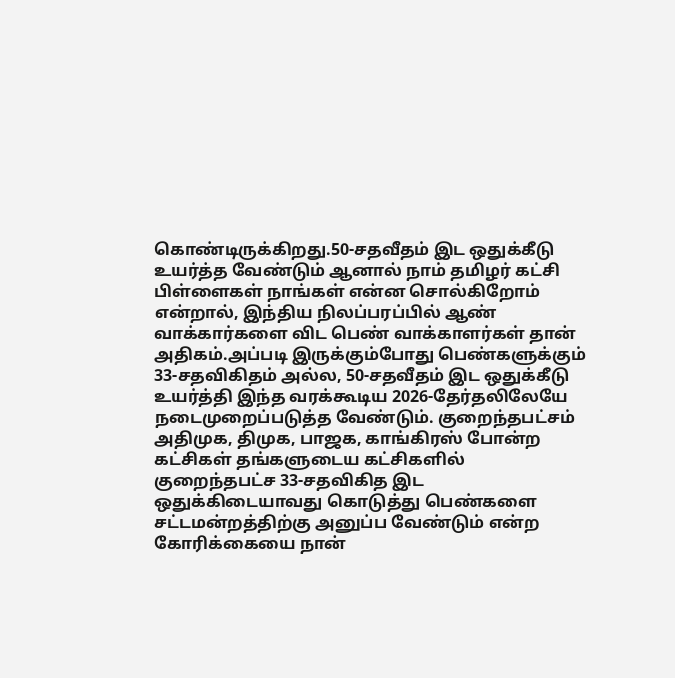கொண்டிருக்கிறது.50-சதவீதம் இட ஒதுக்கீடு உயர்த்த வேண்டும் ஆனால் நாம் தமிழர் கட்சி பிள்ளைகள் நாங்கள் என்ன சொல்கிறோம் என்றால், இந்திய நிலப்பரப்பில் ஆண் வாக்கார்களை விட பெண் வாக்காளர்கள் தான் அதிகம்.அப்படி இருக்கும்போது பெண்களுக்கும் 33-சதவிகிதம் அல்ல, 50-சதவீதம் இட ஒதுக்கீடு உயர்த்தி இந்த வரக்கூடிய 2026-தேர்தலிலேயே நடைமுறைப்படுத்த வேண்டும். குறைந்தபட்சம் அதிமுக, திமுக, பாஜக, காங்கிரஸ் போன்ற கட்சிகள் தங்களுடைய கட்சிகளில் குறைந்தபட்ச 33-சதவிகித இட ஒதுக்கிடையாவது கொடுத்து பெண்களை சட்டமன்றத்திற்கு அனுப்ப வேண்டும் என்ற கோரிக்கையை நான்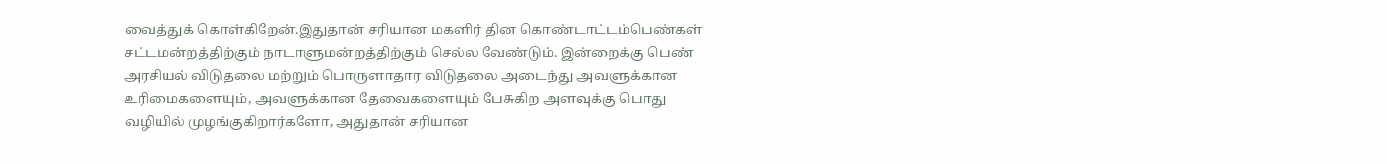வைத்துக் கொள்கிறேன்.இதுதான் சரியான மகளிர் தின கொண்டாட்டம்பெண்கள் சட்டமன்றத்திற்கும் நாடாளுமன்றத்திற்கும் செல்ல வேண்டும். இன்றைக்கு பெண் அரசியல் விடுதலை மற்றும் பொருளாதார விடுதலை அடைந்து அவளுக்கான உரிமைகளையும், அவளுக்கான தேவைகளையும் பேசுகிற அளவுக்கு பொது வழியில் முழங்குகிறார்களோ, அதுதான் சரியான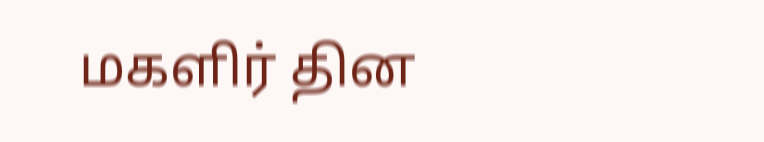மகளிர் தின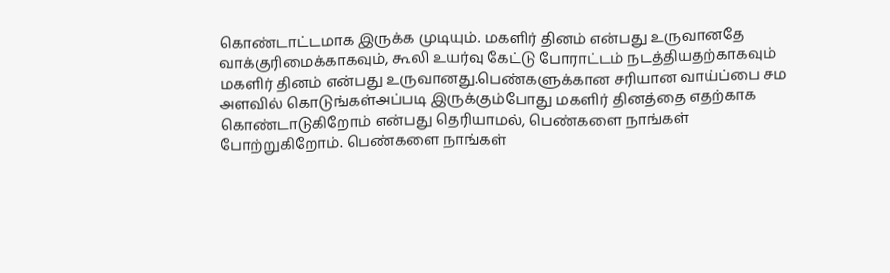கொண்டாட்டமாக இருக்க முடியும். மகளிர் தினம் என்பது உருவானதே வாக்குரிமைக்காகவும், கூலி உயர்வு கேட்டு போராட்டம் நடத்தியதற்காகவும் மகளிர் தினம் என்பது உருவானது.பெண்களுக்கான சரியான வாய்ப்பை சம அளவில் கொடுங்கள்அப்படி இருக்கும்போது மகளிர் தினத்தை எதற்காக கொண்டாடுகிறோம் என்பது தெரியாமல், பெண்களை நாங்கள் போற்றுகிறோம். பெண்களை நாங்கள்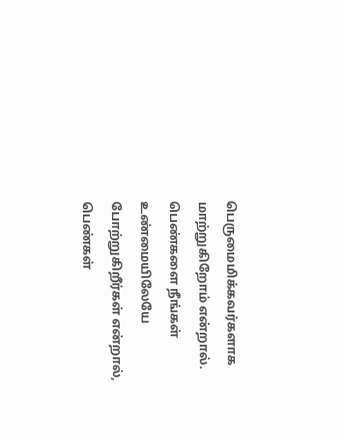பெருமைமிக்கவர்களாக மாற்றுகிறோம் என்றால். பெண்களை நீங்கள் உண்மையிலேயே போற்றுகிறீர்கள் என்றால், பெண்கள்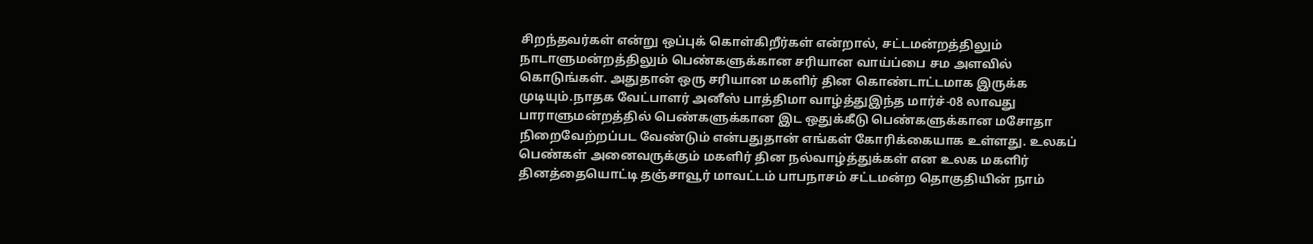சிறந்தவர்கள் என்று ஒப்புக் கொள்கிறீர்கள் என்றால், சட்டமன்றத்திலும் நாடாளுமன்றத்திலும் பெண்களுக்கான சரியான வாய்ப்பை சம அளவில் கொடுங்கள். அதுதான் ஒரு சரியான மகளிர் தின கொண்டாட்டமாக இருக்க முடியும்.நாதக வேட்பாளர் அனீஸ் பாத்திமா வாழ்த்துஇந்த மார்ச்-08 லாவது பாராளுமன்றத்தில் பெண்களுக்கான இட ஒதுக்கீடு பெண்களுக்கான மசோதா நிறைவேற்றப்பட வேண்டும் என்பதுதான் எங்கள் கோரிக்கையாக உள்ளது. உலகப் பெண்கள் அனைவருக்கும் மகளிர் தின நல்வாழ்த்துக்கள் என உலக மகளிர் தினத்தையொட்டி தஞ்சாவூர் மாவட்டம் பாபநாசம் சட்டமன்ற தொகுதியின் நாம்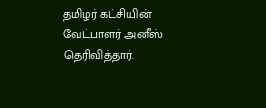தமிழர் கட்சியின் வேட்பாளர் அனீஸ் தெரிவித்தார்.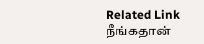Related Link நீங்கதான்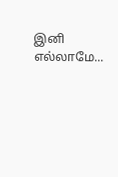இனி எல்லாமே...